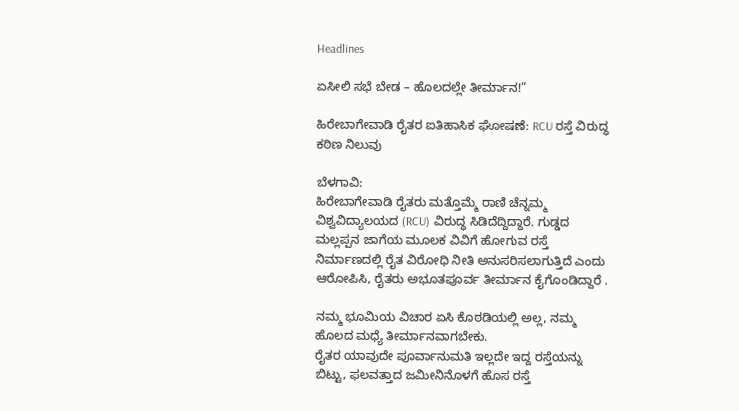Headlines

ಏಸೀಲಿ ಸಭೆ ಬೇಡ – ಹೊಲದಲ್ಲೇ ತೀರ್ಮಾನ!”

ಹಿರೇಬಾಗೇವಾಡಿ ರೈತರ ಐತಿಹಾಸಿಕ ಘೋಷಣೆ: RCU ರಸ್ತೆ ವಿರುದ್ಧ ಕಠಿಣ ನಿಲುವು

ಬೆಳಗಾವಿ:
ಹಿರೇಬಾಗೇವಾಡಿ ರೈತರು ಮತ್ತೊಮ್ಮೆ ರಾಣಿ ಚೆನ್ನಮ್ಮ ವಿಶ್ವವಿದ್ಯಾಲಯದ (RCU) ವಿರುದ್ಧ ಸಿಡಿದೆದ್ದಿದ್ದಾರೆ. ಗುಡ್ಡದ ಮಲ್ಲಪ್ಪನ ಜಾಗೆಯ ಮೂಲಕ ವಿವಿಗೆ ಹೋಗುವ ರಸ್ತೆ ನಿರ್ಮಾಣದಲ್ಲಿ ರೈತ ವಿರೋಧಿ ನೀತಿ ಅನುಸರಿಸಲಾಗುತ್ತಿದೆ ಎಂದು ಆರೋಪಿಸಿ, ರೈತರು ಅಭೂತಪೂರ್ವ ತೀರ್ಮಾನ ಕೈಗೊಂಡಿದ್ದಾರೆ .

ನಮ್ಮ ಭೂಮಿಯ ವಿಚಾರ ಏಸಿ ಕೊಠಡಿಯಲ್ಲಿ ಅಲ್ಲ, ನಮ್ಮ ಹೊಲದ ಮಧ್ಯೆ ತೀರ್ಮಾನವಾಗಬೇಕು.
ರೈತರ ಯಾವುದೇ ಪೂರ್ವಾನುಮತಿ ಇಲ್ಲದೇ ಇದ್ದ ರಸ್ತೆಯನ್ನು ಬಿಟ್ಟು, ಫಲವತ್ತಾದ ಜಮೀನಿನೊಳಗೆ ಹೊಸ ರಸ್ತೆ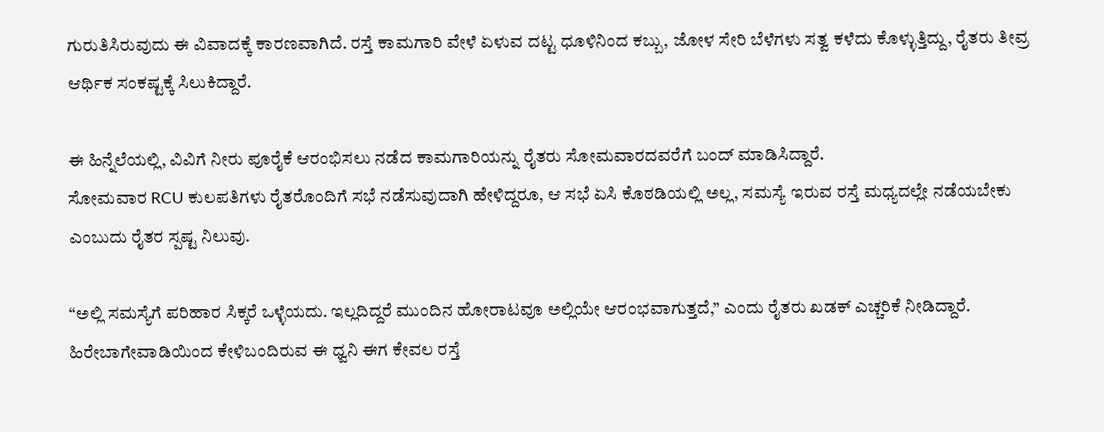ಗುರುತಿಸಿರುವುದು ಈ ವಿವಾದಕ್ಕೆ ಕಾರಣವಾಗಿದೆ. ರಸ್ತೆ ಕಾಮಗಾರಿ ವೇಳೆ ಏಳುವ ದಟ್ಟ ಧೂಳಿನಿಂದ ಕಬ್ಬು, ಜೋಳ ಸೇರಿ ಬೆಳೆಗಳು ಸತ್ವ ಕಳೆದು ಕೊಳ್ಳುತ್ತಿದ್ದು, ರೈತರು ತೀವ್ರ ಆರ್ಥಿಕ ಸಂಕಷ್ಟಕ್ಕೆ ಸಿಲುಕಿದ್ದಾರೆ.

ಈ ಹಿನ್ನೆಲೆಯಲ್ಲಿ, ವಿವಿಗೆ ನೀರು ಪೂರೈಕೆ ಆರಂಭಿಸಲು ನಡೆದ ಕಾಮಗಾರಿಯನ್ನು ರೈತರು ಸೋಮವಾರದವರೆಗೆ ಬಂದ್ ಮಾಡಿಸಿದ್ದಾರೆ.
ಸೋಮವಾರ RCU ಕುಲಪತಿಗಳು ರೈತರೊಂದಿಗೆ ಸಭೆ ನಡೆಸುವುದಾಗಿ ಹೇಳಿದ್ದರೂ, ಆ ಸಭೆ ಏಸಿ ಕೊಠಡಿಯಲ್ಲಿ ಅಲ್ಲ, ಸಮಸ್ಯೆ ಇರುವ ರಸ್ತೆ ಮಧ್ಯದಲ್ಲೇ ನಡೆಯಬೇಕು ಎಂಬುದು ರೈತರ ಸ್ಪಷ್ಟ ನಿಲುವು.

“ಅಲ್ಲಿ ಸಮಸ್ಯೆಗೆ ಪರಿಹಾರ ಸಿಕ್ಕರೆ ಒಳ್ಳೆಯದು. ಇಲ್ಲದಿದ್ದರೆ ಮುಂದಿನ ಹೋರಾಟವೂ ಅಲ್ಲಿಯೇ ಆರಂಭವಾಗುತ್ತದೆ,” ಎಂದು ರೈತರು ಖಡಕ್ ಎಚ್ಚರಿಕೆ ನೀಡಿದ್ದಾರೆ.
ಹಿರೇಬಾಗೇವಾಡಿಯಿಂದ ಕೇಳಿಬಂದಿರುವ ಈ ಧ್ವನಿ ಈಗ ಕೇವಲ ರಸ್ತೆ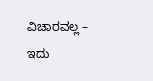ವಿಚಾರವಲ್ಲ –
ಇದು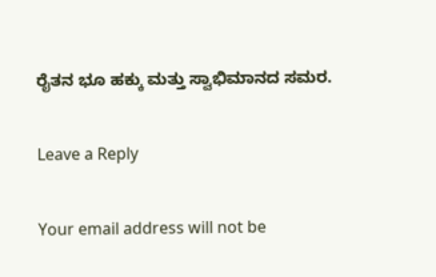ರೈತನ ಭೂ ಹಕ್ಕು ಮತ್ತು ಸ್ವಾಭಿಮಾನದ ಸಮರ.

Leave a Reply

Your email address will not be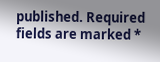published. Required fields are marked *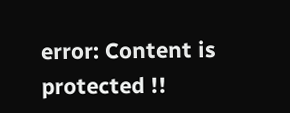error: Content is protected !!